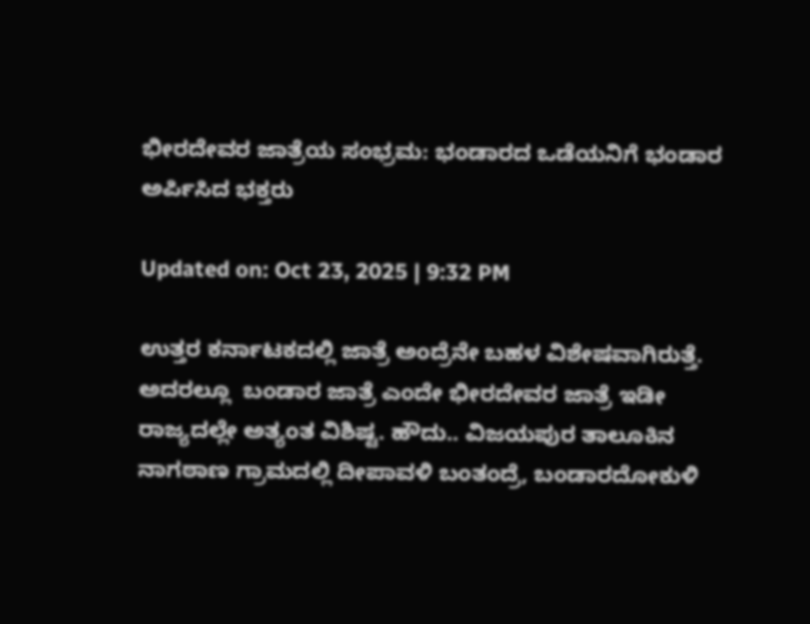ಭೀರದೇವರ ಜಾತ್ರೆಯ ಸಂಭ್ರಮ: ಭಂಡಾರದ ಒಡೆಯನಿಗೆ ಭಂಡಾರ ಅರ್ಪಿಸಿದ ಭಕ್ತರು

Updated on: Oct 23, 2025 | 9:32 PM

ಉತ್ತರ ಕರ್ನಾಟಕದಲ್ಲಿ ಜಾತ್ರೆ ಅಂದ್ರೆನೇ ಬಹಳ‌ ವಿಶೇಷವಾಗಿರುತ್ತೆ. ಅದರಲ್ಲೂ  ಬಂಡಾರ ಜಾತ್ರೆ ಎಂದೇ ಭೀರದೇವರ ಜಾತ್ರೆ ಇಡೀ ರಾಜ್ಯದಲ್ಲೇ ಅತ್ಯಂತ ವಿಶಿಷ್ಟ. ಹೌದು.. ವಿಜಯಪುರ ತಾಲೂಕಿನ ನಾಗಠಾಣ ಗ್ರಾಮದಲ್ಲಿ ದೀಪಾವಳಿ ಬಂತಂದ್ರೆ, ಬಂಡಾರದೋಕುಳಿ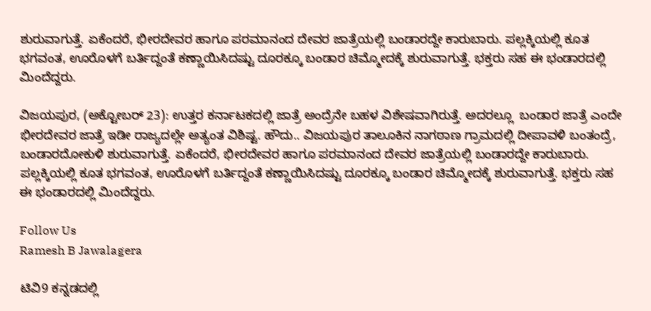ಶುರುವಾಗುತ್ತೆ. ಏಕೆಂದರೆ, ಭೀರದೇವರ ಹಾಗೂ ಪರಮಾನಂದ ದೇವರ ಜಾತ್ರೆಯಲ್ಲಿ ಬಂಡಾರದ್ದೇ ಕಾರುಬಾರು. ಪಲ್ಲಕ್ಕಿಯಲ್ಲಿ ಕೂತ ಭಗವಂತ, ಊರೊಳಗೆ ಬರ್ತಿದ್ದಂತೆ ಕಣ್ಣಾಯಿಸಿದಷ್ಟು ದೂರಕ್ಕೂ ಬಂಡಾರ ಚಿಮ್ಮೋದಕ್ಕೆ ಶುರುವಾಗುತ್ತೆ. ಭಕ್ತರು ಸಹ ಈ ಭಂಡಾರದಲ್ಲಿ ಮಿಂದೆದ್ದರು.

ವಿಜಯಪುರ, (ಅಕ್ಟೋಬರ್ 23): ಉತ್ತರ ಕರ್ನಾಟಕದಲ್ಲಿ ಜಾತ್ರೆ ಅಂದ್ರೆನೇ ಬಹಳ‌ ವಿಶೇಷವಾಗಿರುತ್ತೆ. ಅದರಲ್ಲೂ  ಬಂಡಾರ ಜಾತ್ರೆ ಎಂದೇ ಭೀರದೇವರ ಜಾತ್ರೆ ಇಡೀ ರಾಜ್ಯದಲ್ಲೇ ಅತ್ಯಂತ ವಿಶಿಷ್ಟ. ಹೌದು.. ವಿಜಯಪುರ ತಾಲೂಕಿನ ನಾಗಠಾಣ ಗ್ರಾಮದಲ್ಲಿ ದೀಪಾವಳಿ ಬಂತಂದ್ರೆ, ಬಂಡಾರದೋಕುಳಿ ಶುರುವಾಗುತ್ತೆ. ಏಕೆಂದರೆ, ಭೀರದೇವರ ಹಾಗೂ ಪರಮಾನಂದ ದೇವರ ಜಾತ್ರೆಯಲ್ಲಿ ಬಂಡಾರದ್ದೇ ಕಾರುಬಾರು. ಪಲ್ಲಕ್ಕಿಯಲ್ಲಿ ಕೂತ ಭಗವಂತ, ಊರೊಳಗೆ ಬರ್ತಿದ್ದಂತೆ ಕಣ್ಣಾಯಿಸಿದಷ್ಟು ದೂರಕ್ಕೂ ಬಂಡಾರ ಚಿಮ್ಮೋದಕ್ಕೆ ಶುರುವಾಗುತ್ತೆ. ಭಕ್ತರು ಸಹ ಈ ಭಂಡಾರದಲ್ಲಿ ಮಿಂದೆದ್ದರು.

Follow Us
Ramesh B Jawalagera

ಟಿವಿ9 ಕನ್ನಡದಲ್ಲಿ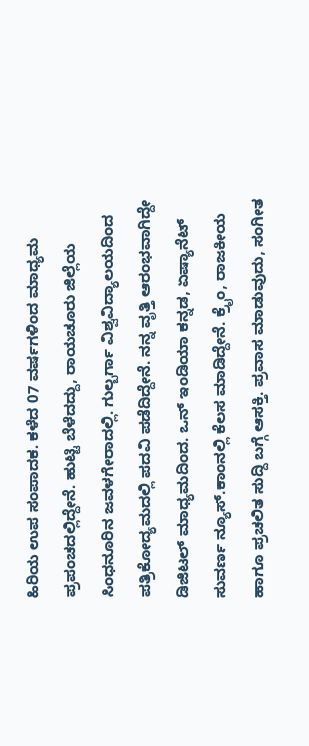ಹಿರಿಯ ಉಪ ಸಂಪಾದಕ. ಕಳೆದ 07 ವರ್ಷಗಳಿಂದ ಮಾಧ್ಯಮ ಪ್ರಪಂಚದಲ್ಲಿದ್ದೇನೆ. ಹುಟ್ಟಿ ಬೆಳೆದದ್ದು, ರಾಯಚೂರು ಜಿಲ್ಲೆಯ ಸಿಂಧನೂರಿನ ಜವಳಗೇರಾದಲ್ಲಿ. ಗುಲ್ಬರ್ಗಾ ವಿಶ್ವವಿದ್ಯಾಲಯದಿಂದ ಪತ್ರಿಕೋದ್ಯಮದಲ್ಲಿ ಪದವಿ ಪಡೆದಿದ್ದೇನೆ. ನನ್ನ ವೃತ್ತಿ ಆರಂಭವಾಗಿದ್ದೇ ಡಿಜಿಟಲ್ ಮಾಧ್ಯಮದಿಂದ. ಒನ್ ಇಂಡಿಯಾ ಕನ್ನಡ, ಏಷ್ಯಾನೆಟ್ ಸುವರ್ಣ ನ್ಯೂಸ್.ಕಾಂನಲ್ಲಿ ಕೆಲಸ ಮಾಡಿದ್ದೇನೆ. ಕ್ರೈಂ, ರಾಜಕೀಯ ಹಾಗೂ ಪ್ರಚಲಿತ ಸುದ್ದಿ ಬಗ್ಗೆ ಆಸಕ್ತಿ. ಪ್ರವಾಸ ಮಾಡುವುದು, ಸಂಗೀತ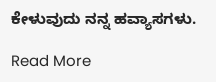ಕೇಳುವುದು ನನ್ನ ಹವ್ಯಾಸಗಳು.

Read More